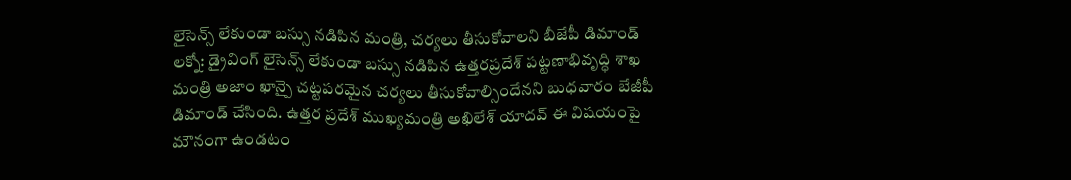లైసెన్స్ లేకుండా బస్సు నడిపిన మంత్రి, చర్యలు తీసుకోవాలని బీజేపీ డిమాండ్
లక్నో: డ్రైవింగ్ లైసెన్స్ లేకుండా బస్సు నడిపిన ఉత్తరప్రదేశ్ పట్టణాభివృద్ధి శాఖ మంత్రి అజాం ఖాన్పై చట్టపరమైన చర్యలు తీసుకోవాల్సిందేనని బుధవారం బేజీపీ డిమాండ్ చేసింది. ఉత్తర ప్రదేశ్ ముఖ్యమంత్రి అఖిలేశ్ యాదవ్ ఈ విషయంపై మౌనంగా ఉండటం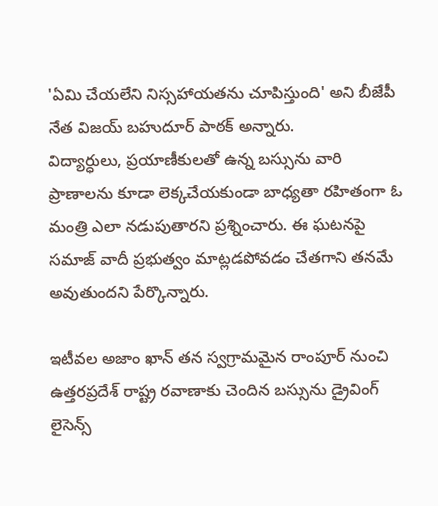'ఏమి చేయలేని నిస్సహాయతను చూపిస్తుంది' అని బీజేపీ నేత విజయ్ బహుదూర్ పాఠక్ అన్నారు.
విద్యార్ధులు, ప్రయాణీకులతో ఉన్న బస్సును వారి ప్రాణాలను కూడా లెక్కచేయకుండా బాధ్యతా రహితంగా ఓ మంత్రి ఎలా నడుపుతారని ప్రశ్నించారు. ఈ ఘటనపై సమాజ్ వాదీ ప్రభుత్వం మాట్లడపోవడం చేతగాని తనమే అవుతుందని పేర్కొన్నారు.

ఇటీవల అజాం ఖాన్ తన స్వగ్రామమైన రాంపూర్ నుంచి ఉత్తరప్రదేశ్ రాష్ట్ర రవాణాకు చెందిన బస్సును డ్రైవింగ్ లైసెన్స్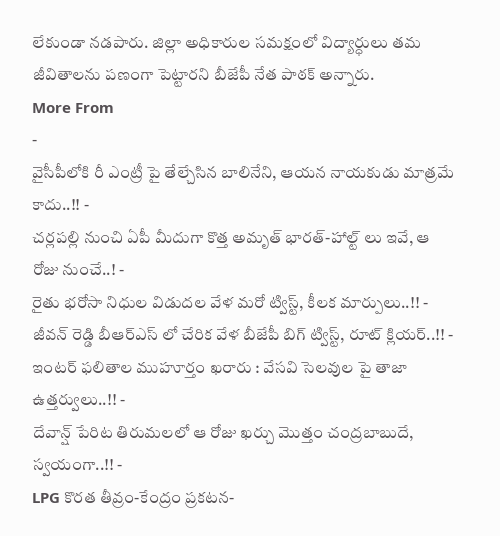లేకుండా నడపారు. జిల్లా అధికారుల సమక్షంలో విద్యార్ధులు తమ జీవితాలను పణంగా పెట్టారని బీజేపీ నేత పాఠక్ అన్నారు.
More From
-
వైసీపీలోకి రీ ఎంట్రీ పై తేల్చేసిన బాలినేని, ఆయన నాయకుడు మాత్రమే కాదు..!! -
చర్లపల్లి నుంచి ఏపీ మీదుగా కొత్త అమృత్ భారత్-హాల్ట్ లు ఇవే, ఆ రోజు నుంచే..! -
రైతు భరోసా నిధుల విడుదల వేళ మరో ట్విస్ట్, కీలక మార్పులు..!! -
జీవన్ రెడ్డి బీఆర్ఎస్ లో చేరిక వేళ బీజేపీ బిగ్ ట్విస్ట్, రూట్ క్లియర్..!! -
ఇంటర్ ఫలితాల ముహూర్తం ఖరారు : వేసవి సెలవుల పై తాజా ఉత్తర్వులు..!! -
దేవాన్ష్ పేరిట తిరుమలలో ఆ రోజు ఖర్చు మొత్తం చంద్రబాబుదే, స్వయంగా..!! -
LPG కొరత తీవ్రం-కేంద్రం ప్రకటన-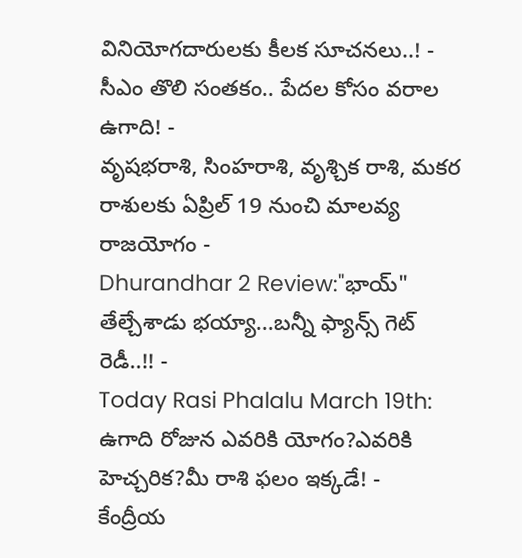వినియోగదారులకు కీలక సూచనలు..! -
సీఎం తొలి సంతకం.. పేదల కోసం వరాల ఉగాది! -
వృషభరాశి, సింహరాశి, వృశ్చిక రాశి, మకర రాశులకు ఏప్రిల్ 19 నుంచి మాలవ్య రాజయోగం -
Dhurandhar 2 Review:"భాయ్" తేల్చేశాడు భయ్యా...బన్నీ ఫ్యాన్స్ గెట్ రెడీ..!! -
Today Rasi Phalalu March 19th: ఉగాది రోజున ఎవరికి యోగం?ఎవరికి హెచ్చరిక?మీ రాశి ఫలం ఇక్కడే! -
కేంద్రీయ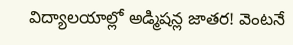విద్యాలయాల్లో అడ్మిషన్ల జాతర! వెంటనే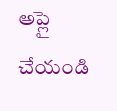అప్లై చేయండి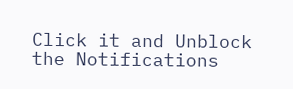Click it and Unblock the Notifications